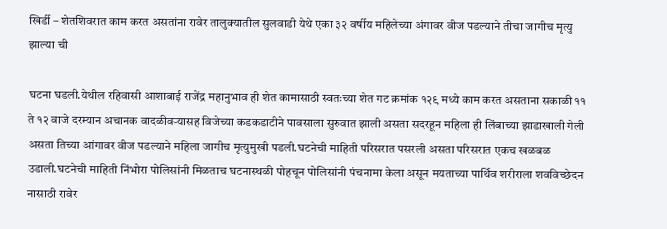खिर्डी – शेतशिवरात काम करत असतांना रावेर तालुक्यातील सुलवाडी येथे एका ३२ वर्षीय महिलेच्या अंगावर वीज पडल्याने तीचा जागीच मृत्यु झाल्या ची

घटना घडली.येथील रहिवासी आशाबाई राजेंद्र महानुभाव ही शेत कामासाठी स्वतःच्या शेत गट क्रमांक १२९ मध्ये काम करत असताना सकाळी ११ ते १२ वाजे दरम्यान अचानक वादळीवऱ्यासह विजेच्या कडकडाटीने पावसाला सुरुवात झाली असता सदरहून महिला ही लिंबाच्या झाडाखाली गेली असता तिच्या आंगावर वीज पडल्याने महिला जागीच मृत्युमुखी पडली.घटनेची माहिती परिसरात पसरली असता परिसरात एकच खळबळ उडाली.घटनेची माहिती निंभोरा पोलिसांनी मिळताच घटनास्थळी पोहचून पोलिसांनी पंचनामा केला असून मयताच्या पार्थिव शरीराला शवविच्छेदन नासाठी रावेर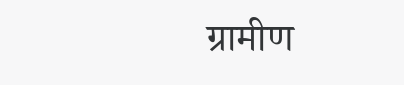ग्रामीण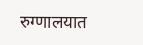रुग्णालयात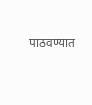पाठवण्यात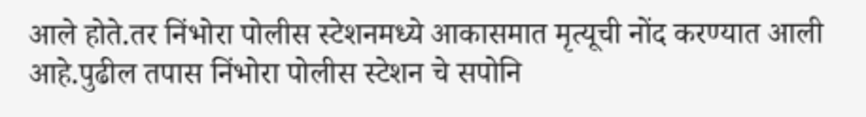आले होते.तर निंभोरा पोलीस स्टेशनमध्ये आकासमात मृत्यूची नोंद करण्यात आली आहे.पुढील तपास निंभोरा पोलीस स्टेशन चे सपोनि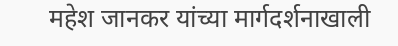महेश जानकर यांच्या मार्गदर्शनाखाली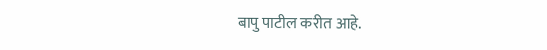बापु पाटील करीत आहे.